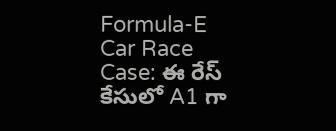Formula-E Car Race Case: ఈ రేస్ కేసులో A1 గా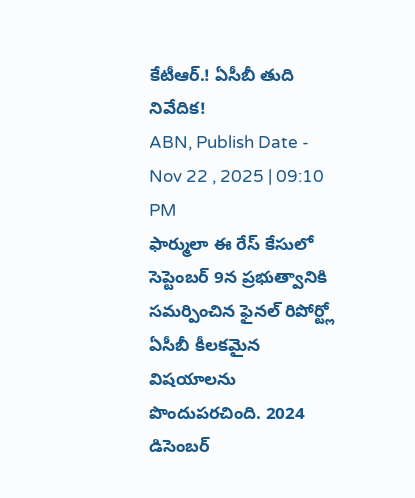కేటీఆర్.! ఏసీబీ తుది నివేదిక!
ABN, Publish Date - Nov 22 , 2025 | 09:10 PM
ఫార్ములా ఈ రేస్ కేసులో సెప్టెంబర్ 9న ప్రభుత్వానికి సమర్పించిన ఫైనల్ రిపోర్ట్లో ఏసీబీ కీలకమైన విషయాలను పొందుపరచింది. 2024 డిసెంబర్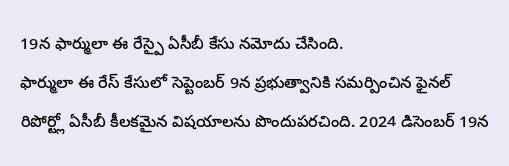19న ఫార్ములా ఈ రేస్పై ఏసీబీ కేసు నమోదు చేసింది.
ఫార్ములా ఈ రేస్ కేసులో సెప్టెంబర్ 9న ప్రభుత్వానికి సమర్పించిన ఫైనల్ రిపోర్ట్లో ఏసీబీ కీలకమైన విషయాలను పొందుపరచింది. 2024 డిసెంబర్ 19న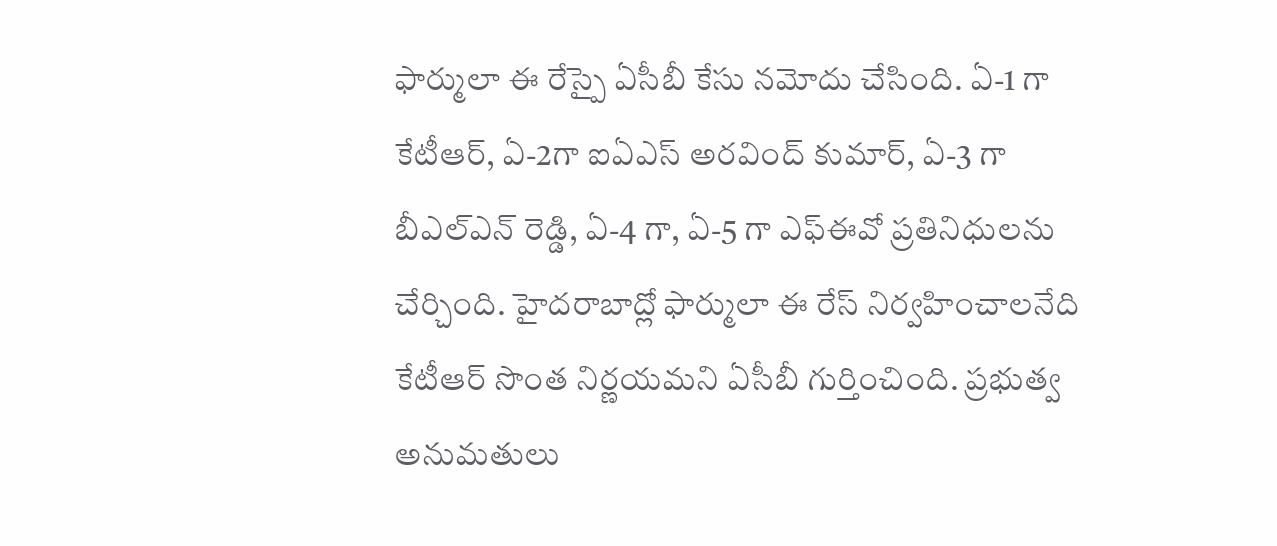ఫార్ములా ఈ రేస్పై ఏసీబీ కేసు నమోదు చేసింది. ఏ-1 గా కేటీఆర్, ఏ-2గా ఐఏఎస్ అరవింద్ కుమార్, ఏ-3 గా బీఎల్ఎన్ రెడ్డి, ఏ-4 గా, ఏ-5 గా ఎఫ్ఈవో ప్రతినిధులను చేర్చింది. హైదరాబాద్లో ఫార్ములా ఈ రేస్ నిర్వహించాలనేది కేటీఆర్ సొంత నిర్ణయమని ఏసీబీ గుర్తించింది. ప్రభుత్వ అనుమతులు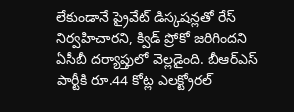లేకుండానే ప్రైవేట్ డిస్కషన్లతో రేస్ నిర్వహిచారని, క్విడ్ ప్రోకో జరిగిందని ఏసీబీ దర్యాప్తులో వెల్లడైంది. బీఆర్ఎస్ పార్టీకి రూ.44 కోట్ల ఎలక్ట్రోరల్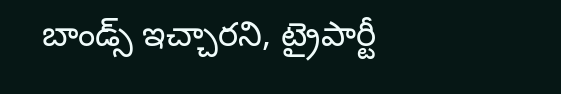బాండ్స్ ఇచ్చారని, ట్రైపార్టీ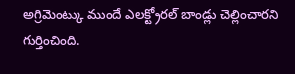అగ్రిమెంట్కు ముందే ఎలక్ట్రోరల్ బాండ్లు చెల్లించారని గుర్తించింది.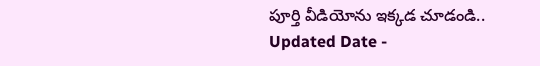పూర్తి వీడియోను ఇక్కడ చూడండి..
Updated Date -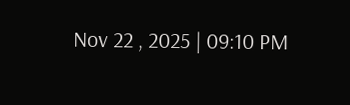Nov 22 , 2025 | 09:10 PM